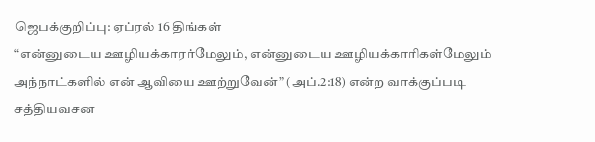ஜெபக்குறிப்பு: ஏப்ரல் 16 திங்கள்
“என்னுடைய ஊழியக்காரர்மேலும், என்னுடைய ஊழியக்காரிகள்மேலும் அந்நாட்களில் என் ஆவியை ஊற்றுவேன்” (அப்.2:18) என்ற வாக்குப்படி சத்தியவசன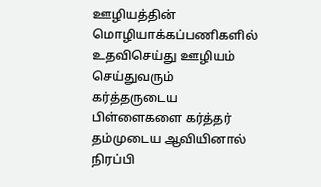ஊழியத்தின் மொழியாக்கப்பணிகளில் உதவிசெய்து ஊழியம் செய்துவரும் கர்த்தருடைய பிள்ளைகளை கர்த்தர் தம்முடைய ஆவியினால் நிரப்பி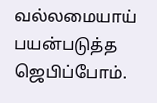வல்லமையாய் பயன்படுத்த ஜெபிப்போம்.